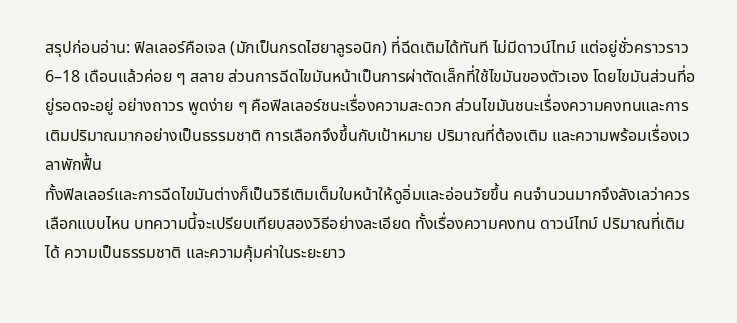สรุปก่อนอ่าน: ฟิลเลอร์คือเจล (มักเป็นกรดไฮยาลูรอนิก) ที่ฉีดเติมได้ทันที ไม่มีดาวน์ไทม์ แต่อยู่ชั่วคราวราว 6–18 เดือนแล้วค่อย ๆ สลาย ส่วนการฉีดไขมันหน้าเป็นการผ่าตัดเล็กที่ใช้ไขมันของตัวเอง โดยไขมันส่วนที่อยู่รอดจะอยู่ อย่างถาวร พูดง่าย ๆ คือฟิลเลอร์ชนะเรื่องความสะดวก ส่วนไขมันชนะเรื่องความคงทนและการเติมปริมาณมากอย่างเป็นธรรมชาติ การเลือกจึงขึ้นกับเป้าหมาย ปริมาณที่ต้องเติม และความพร้อมเรื่องเวลาพักฟื้น
ทั้งฟิลเลอร์และการฉีดไขมันต่างก็เป็นวิธีเติมเต็มใบหน้าให้ดูอิ่มและอ่อนวัยขึ้น คนจำนวนมากจึงลังเลว่าควรเลือกแบบไหน บทความนี้จะเปรียบเทียบสองวิธีอย่างละเอียด ทั้งเรื่องความคงทน ดาวน์ไทม์ ปริมาณที่เติมได้ ความเป็นธรรมชาติ และความคุ้มค่าในระยะยาว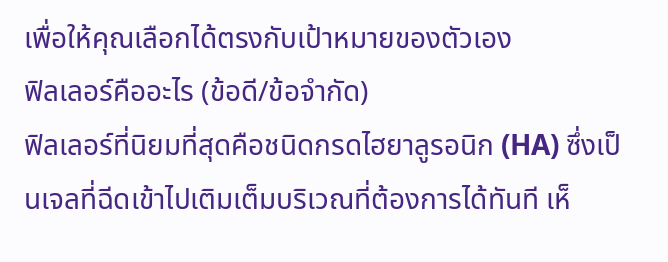เพื่อให้คุณเลือกได้ตรงกับเป้าหมายของตัวเอง
ฟิลเลอร์คืออะไร (ข้อดี/ข้อจำกัด)
ฟิลเลอร์ที่นิยมที่สุดคือชนิดกรดไฮยาลูรอนิก (HA) ซึ่งเป็นเจลที่ฉีดเข้าไปเติมเต็มบริเวณที่ต้องการได้ทันที เห็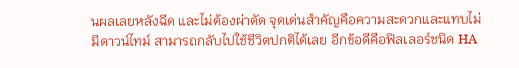นผลเลยหลังฉีด และไม่ต้องผ่าตัด จุดเด่นสำคัญคือความสะดวกและแทบไม่มีดาวน์ไทม์ สามารถกลับไปใช้ชีวิตปกติได้เลย อีกข้อดีคือฟิลเลอร์ชนิด HA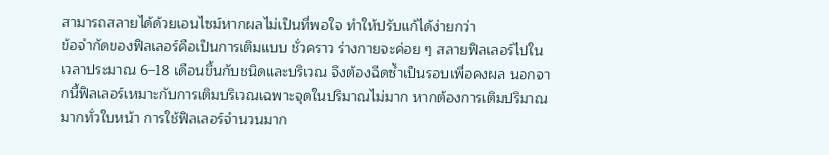สามารถสลายได้ด้วยเอนไซม์หากผลไม่เป็นที่พอใจ ทำให้ปรับแก้ได้ง่ายกว่า
ข้อจำกัดของฟิลเลอร์คือเป็นการเติมแบบ ชั่วคราว ร่างกายจะค่อย ๆ สลายฟิลเลอร์ไปในเวลาประมาณ 6–18 เดือนขึ้นกับชนิดและบริเวณ จึงต้องฉีดซ้ำเป็นรอบเพื่อคงผล นอกจากนี้ฟิลเลอร์เหมาะกับการเติมบริเวณเฉพาะจุดในปริมาณไม่มาก หากต้องการเติมปริมาณมากทั่วใบหน้า การใช้ฟิลเลอร์จำนวนมาก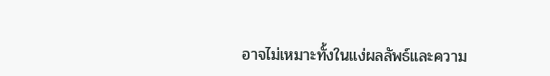อาจไม่เหมาะทั้งในแง่ผลลัพธ์และความ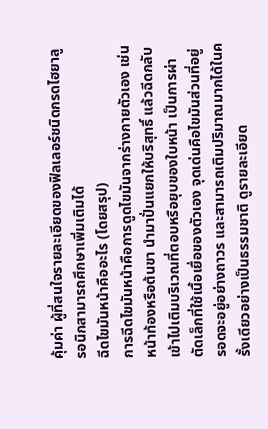คุ้มค่า ผู้ที่สนใจรายละเอียดของฟิลเลอร์ชนิดกรดไฮยาลูรอนิกสามารถศึกษาเพิ่มเติมได้
ฉีดไขมันหน้าคืออะไร (โดยสรุป)
การฉีดไขมันหน้าคือการดูดไขมันจากร่างกายตัวเอง เช่น หน้าท้องหรือต้นขา นำมาปั่นแยกให้บริสุทธิ์ แล้วฉีดกลับเข้าไปเติมบริเวณที่ตอบหรือยุบของใบหน้า เป็นการผ่าตัดเล็กที่ใช้เนื้อเยื่อของตัวเอง จุดเด่นคือไขมันส่วนที่อยู่รอดจะอยู่อย่างถาวร และสามารถเติมปริมาณมากได้ในครั้งเดียวอย่างเป็นธรรมชาติ ดูรายละเอียด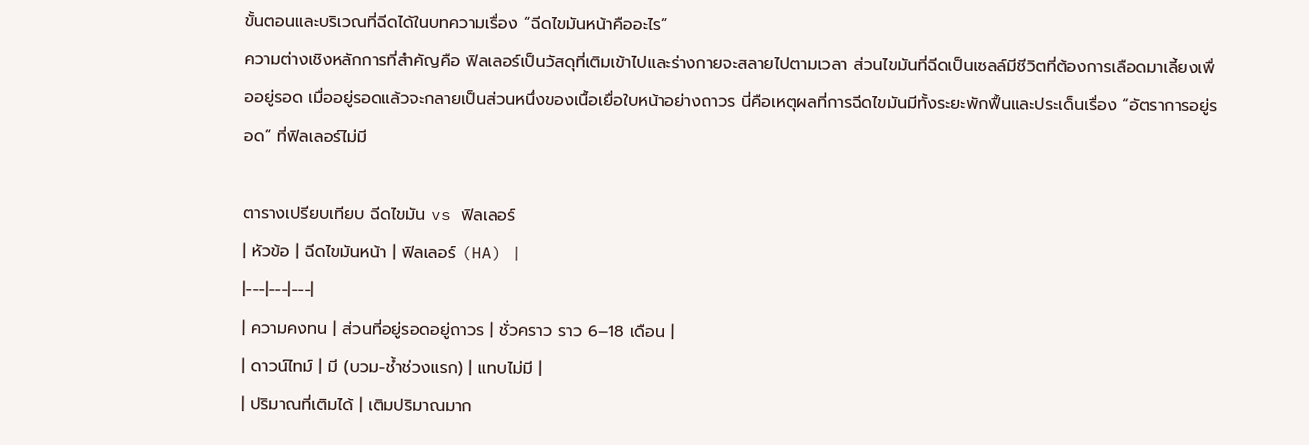ขั้นตอนและบริเวณที่ฉีดได้ในบทความเรื่อง “ฉีดไขมันหน้าคืออะไร”
ความต่างเชิงหลักการที่สำคัญคือ ฟิลเลอร์เป็นวัสดุที่เติมเข้าไปและร่างกายจะสลายไปตามเวลา ส่วนไขมันที่ฉีดเป็นเซลล์มีชีวิตที่ต้องการเลือดมาเลี้ยงเพื่ออยู่รอด เมื่ออยู่รอดแล้วจะกลายเป็นส่วนหนึ่งของเนื้อเยื่อใบหน้าอย่างถาวร นี่คือเหตุผลที่การฉีดไขมันมีทั้งระยะพักฟื้นและประเด็นเรื่อง “อัตราการอยู่รอด” ที่ฟิลเลอร์ไม่มี

ตารางเปรียบเทียบ ฉีดไขมัน vs ฟิลเลอร์
| หัวข้อ | ฉีดไขมันหน้า | ฟิลเลอร์ (HA) |
|---|---|---|
| ความคงทน | ส่วนที่อยู่รอดอยู่ถาวร | ชั่วคราว ราว 6–18 เดือน |
| ดาวน์ไทม์ | มี (บวม-ช้ำช่วงแรก) | แทบไม่มี |
| ปริมาณที่เติมได้ | เติมปริมาณมาก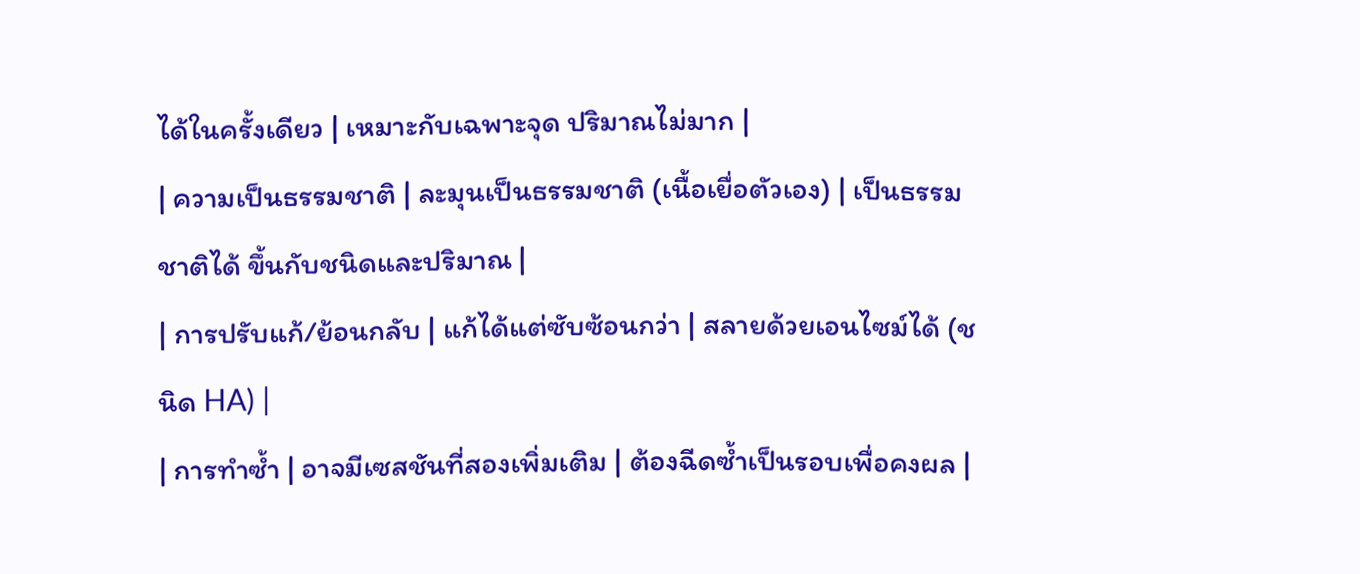ได้ในครั้งเดียว | เหมาะกับเฉพาะจุด ปริมาณไม่มาก |
| ความเป็นธรรมชาติ | ละมุนเป็นธรรมชาติ (เนื้อเยื่อตัวเอง) | เป็นธรรมชาติได้ ขึ้นกับชนิดและปริมาณ |
| การปรับแก้/ย้อนกลับ | แก้ได้แต่ซับซ้อนกว่า | สลายด้วยเอนไซม์ได้ (ชนิด HA) |
| การทำซ้ำ | อาจมีเซสชันที่สองเพิ่มเติม | ต้องฉีดซ้ำเป็นรอบเพื่อคงผล |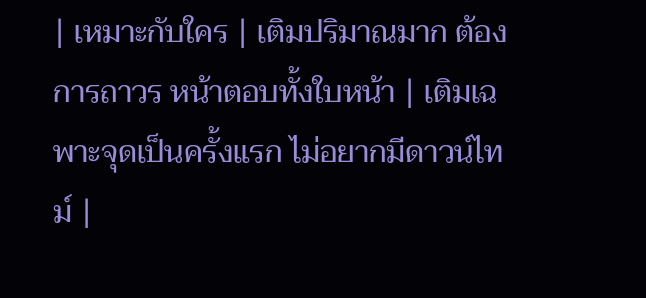| เหมาะกับใคร | เติมปริมาณมาก ต้องการถาวร หน้าตอบทั้งใบหน้า | เติมเฉพาะจุดเป็นครั้งแรก ไม่อยากมีดาวน์ไทม์ |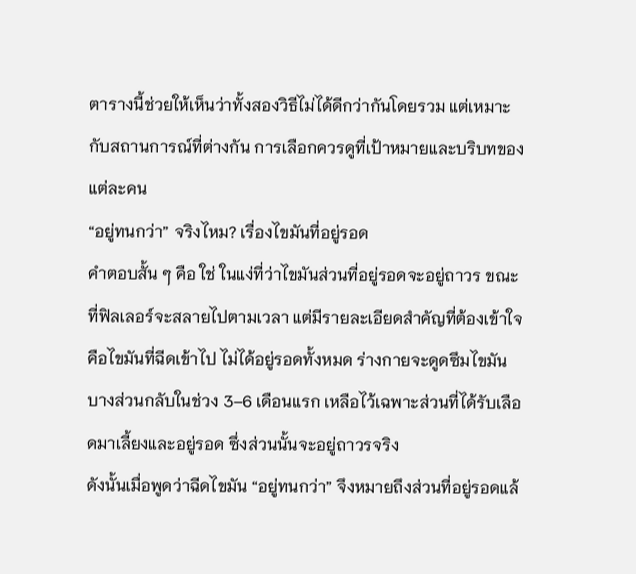ตารางนี้ช่วยให้เห็นว่าทั้งสองวิธีไม่ได้ดีกว่ากันโดยรวม แต่เหมาะกับสถานการณ์ที่ต่างกัน การเลือกควรดูที่เป้าหมายและบริบทของแต่ละคน
“อยู่ทนกว่า” จริงไหม? เรื่องไขมันที่อยู่รอด
คำตอบสั้น ๆ คือ ใช่ ในแง่ที่ว่าไขมันส่วนที่อยู่รอดจะอยู่ถาวร ขณะที่ฟิลเลอร์จะสลายไปตามเวลา แต่มีรายละเอียดสำคัญที่ต้องเข้าใจ คือไขมันที่ฉีดเข้าไป ไม่ได้อยู่รอดทั้งหมด ร่างกายจะดูดซึมไขมันบางส่วนกลับในช่วง 3–6 เดือนแรก เหลือไว้เฉพาะส่วนที่ได้รับเลือดมาเลี้ยงและอยู่รอด ซึ่งส่วนนั้นจะอยู่ถาวรจริง
ดังนั้นเมื่อพูดว่าฉีดไขมัน “อยู่ทนกว่า” จึงหมายถึงส่วนที่อยู่รอดแล้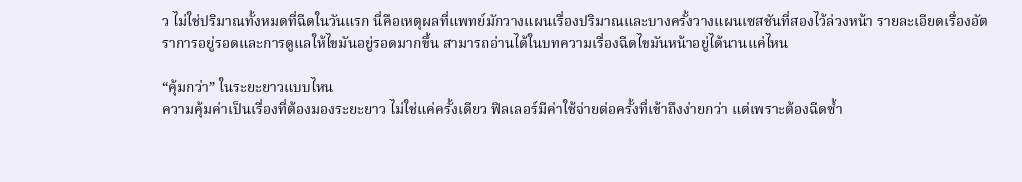ว ไม่ใช่ปริมาณทั้งหมดที่ฉีดในวันแรก นี่คือเหตุผลที่แพทย์มักวางแผนเรื่องปริมาณและบางครั้งวางแผนเซสชันที่สองไว้ล่วงหน้า รายละเอียดเรื่องอัตราการอยู่รอดและการดูแลให้ไขมันอยู่รอดมากขึ้น สามารถอ่านได้ในบทความเรื่องฉีดไขมันหน้าอยู่ได้นานแค่ไหน

“คุ้มกว่า” ในระยะยาวแบบไหน
ความคุ้มค่าเป็นเรื่องที่ต้องมองระยะยาว ไม่ใช่แค่ครั้งเดียว ฟิลเลอร์มีค่าใช้จ่ายต่อครั้งที่เข้าถึงง่ายกว่า แต่เพราะต้องฉีดซ้ำ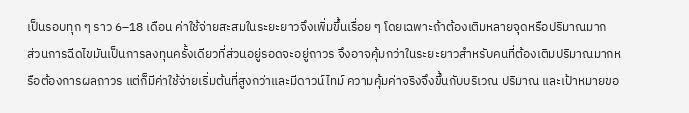เป็นรอบทุก ๆ ราว 6–18 เดือน ค่าใช้จ่ายสะสมในระยะยาวจึงเพิ่มขึ้นเรื่อย ๆ โดยเฉพาะถ้าต้องเติมหลายจุดหรือปริมาณมาก
ส่วนการฉีดไขมันเป็นการลงทุนครั้งเดียวที่ส่วนอยู่รอดจะอยู่ถาวร จึงอาจคุ้มกว่าในระยะยาวสำหรับคนที่ต้องเติมปริมาณมากหรือต้องการผลถาวร แต่ก็มีค่าใช้จ่ายเริ่มต้นที่สูงกว่าและมีดาวน์ไทม์ ความคุ้มค่าจริงจึงขึ้นกับบริเวณ ปริมาณ และเป้าหมายขอ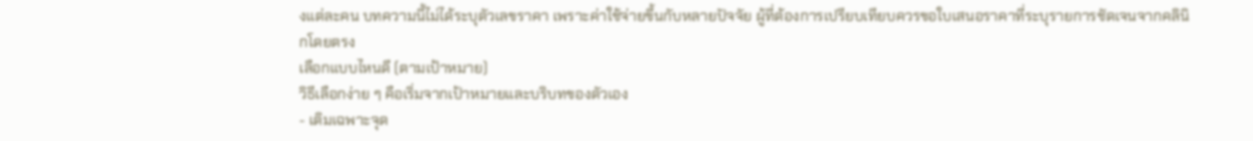งแต่ละคน บทความนี้ไม่ได้ระบุตัวเลขราคา เพราะค่าใช้จ่ายขึ้นกับหลายปัจจัย ผู้ที่ต้องการเปรียบเทียบควรขอใบเสนอราคาที่ระบุรายการชัดเจนจากคลินิกโดยตรง
เลือกแบบไหนดี (ตามเป้าหมาย)
วิธีเลือกง่าย ๆ คือเริ่มจากเป้าหมายและบริบทของตัวเอง
- เติมเฉพาะจุด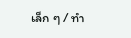เล็ก ๆ / ทำ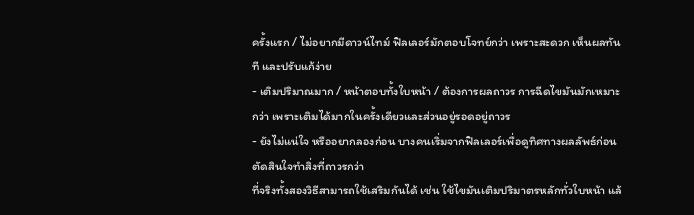ครั้งแรก / ไม่อยากมีดาวน์ไทม์ ฟิลเลอร์มักตอบโจทย์กว่า เพราะสะดวก เห็นผลทันที และปรับแก้ง่าย
- เติมปริมาณมาก / หน้าตอบทั้งใบหน้า / ต้องการผลถาวร การฉีดไขมันมักเหมาะกว่า เพราะเติมได้มากในครั้งเดียวและส่วนอยู่รอดอยู่ถาวร
- ยังไม่แน่ใจ หรืออยากลองก่อน บางคนเริ่มจากฟิลเลอร์เพื่อดูทิศทางผลลัพธ์ก่อนตัดสินใจทำสิ่งที่ถาวรกว่า
ที่จริงทั้งสองวิธีสามารถใช้เสริมกันได้ เช่น ใช้ไขมันเติมปริมาตรหลักทั่วใบหน้า แล้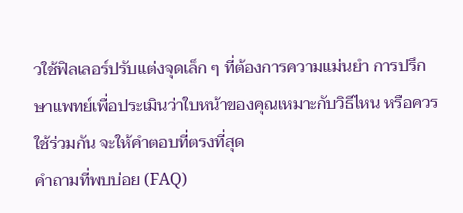วใช้ฟิลเลอร์ปรับแต่งจุดเล็ก ๆ ที่ต้องการความแม่นยำ การปรึกษาแพทย์เพื่อประเมินว่าใบหน้าของคุณเหมาะกับวิธีไหน หรือควรใช้ร่วมกัน จะให้คำตอบที่ตรงที่สุด
คำถามที่พบบ่อย (FAQ)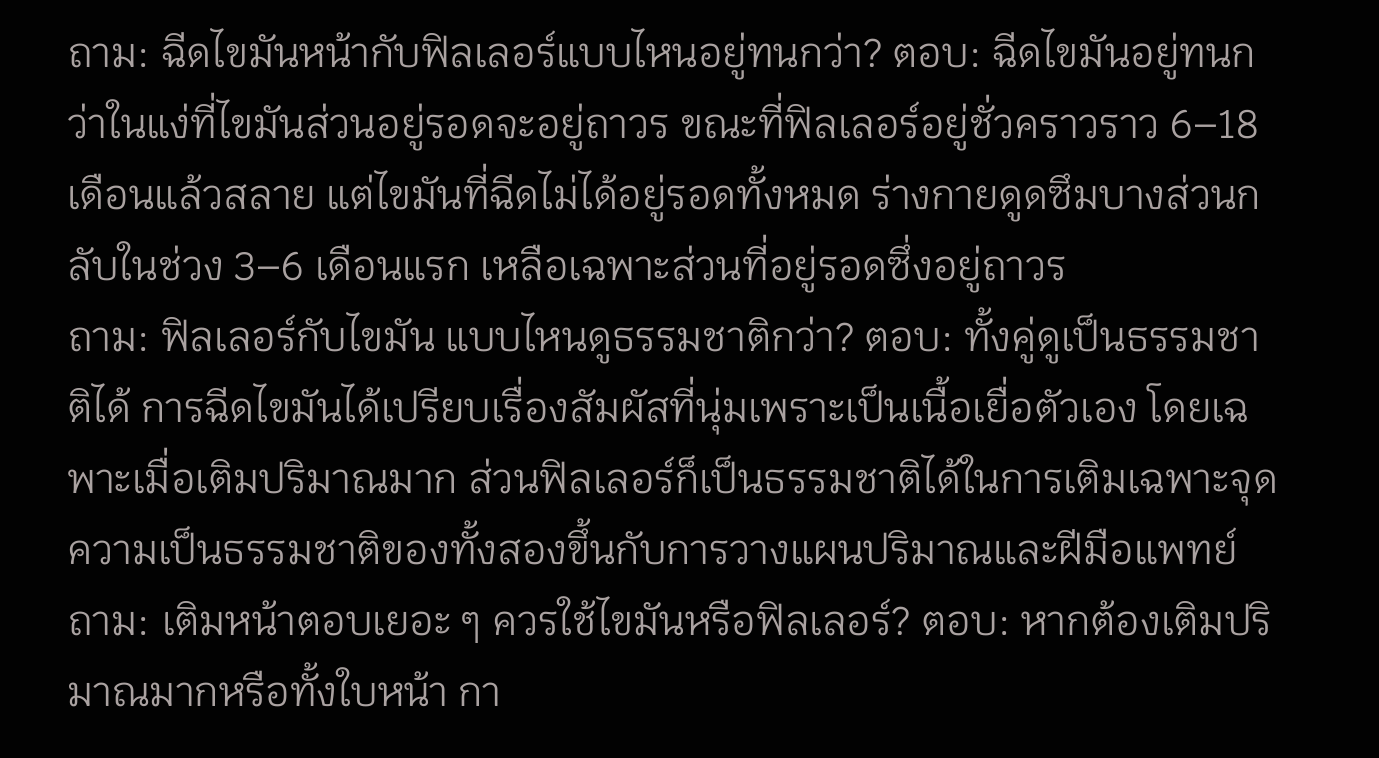ถาม: ฉีดไขมันหน้ากับฟิลเลอร์แบบไหนอยู่ทนกว่า? ตอบ: ฉีดไขมันอยู่ทนกว่าในแง่ที่ไขมันส่วนอยู่รอดจะอยู่ถาวร ขณะที่ฟิลเลอร์อยู่ชั่วคราวราว 6–18 เดือนแล้วสลาย แต่ไขมันที่ฉีดไม่ได้อยู่รอดทั้งหมด ร่างกายดูดซึมบางส่วนกลับในช่วง 3–6 เดือนแรก เหลือเฉพาะส่วนที่อยู่รอดซึ่งอยู่ถาวร
ถาม: ฟิลเลอร์กับไขมัน แบบไหนดูธรรมชาติกว่า? ตอบ: ทั้งคู่ดูเป็นธรรมชาติได้ การฉีดไขมันได้เปรียบเรื่องสัมผัสที่นุ่มเพราะเป็นเนื้อเยื่อตัวเอง โดยเฉพาะเมื่อเติมปริมาณมาก ส่วนฟิลเลอร์ก็เป็นธรรมชาติได้ในการเติมเฉพาะจุด ความเป็นธรรมชาติของทั้งสองขึ้นกับการวางแผนปริมาณและฝีมือแพทย์
ถาม: เติมหน้าตอบเยอะ ๆ ควรใช้ไขมันหรือฟิลเลอร์? ตอบ: หากต้องเติมปริมาณมากหรือทั้งใบหน้า กา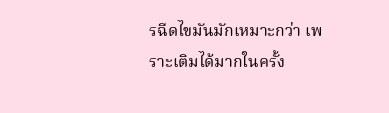รฉีดไขมันมักเหมาะกว่า เพราะเติมได้มากในครั้ง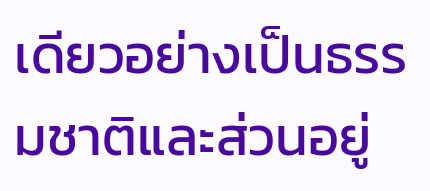เดียวอย่างเป็นธรรมชาติและส่วนอยู่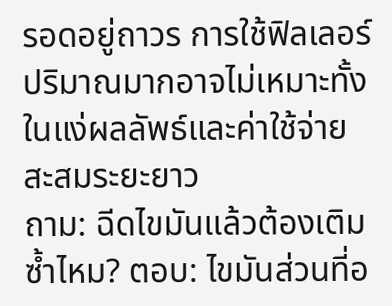รอดอยู่ถาวร การใช้ฟิลเลอร์ปริมาณมากอาจไม่เหมาะทั้งในแง่ผลลัพธ์และค่าใช้จ่ายสะสมระยะยาว
ถาม: ฉีดไขมันแล้วต้องเติมซ้ำไหม? ตอบ: ไขมันส่วนที่อ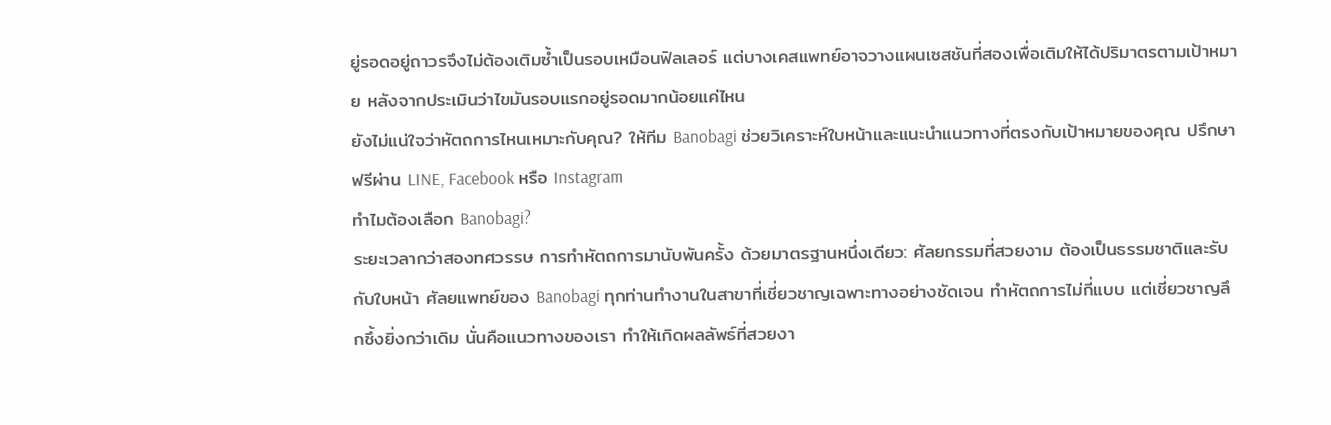ยู่รอดอยู่ถาวรจึงไม่ต้องเติมซ้ำเป็นรอบเหมือนฟิลเลอร์ แต่บางเคสแพทย์อาจวางแผนเซสชันที่สองเพื่อเติมให้ได้ปริมาตรตามเป้าหมาย หลังจากประเมินว่าไขมันรอบแรกอยู่รอดมากน้อยแค่ไหน
ยังไม่แน่ใจว่าหัตถการไหนเหมาะกับคุณ? ให้ทีม Banobagi ช่วยวิเคราะห์ใบหน้าและแนะนำแนวทางที่ตรงกับเป้าหมายของคุณ ปรึกษาฟรีผ่าน LINE, Facebook หรือ Instagram
ทำไมต้องเลือก Banobagi?
ระยะเวลากว่าสองทศวรรษ การทำหัตถการมานับพันครั้ง ด้วยมาตรฐานหนึ่งเดียว: ศัลยกรรมที่สวยงาม ต้องเป็นธรรมชาติและรับกับใบหน้า ศัลยแพทย์ของ Banobagi ทุกท่านทำงานในสาขาที่เชี่ยวชาญเฉพาะทางอย่างชัดเจน ทำหัตถการไม่กี่แบบ แต่เชี่ยวชาญลึกซึ้งยิ่งกว่าเดิม นั่นคือแนวทางของเรา ทำให้เกิดผลลัพธ์ที่สวยงา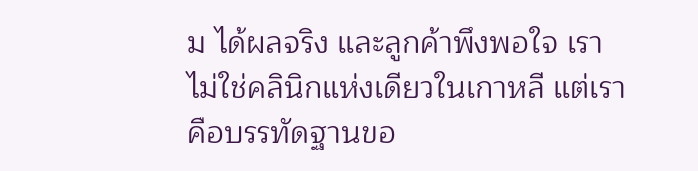ม ได้ผลจริง และลูกค้าพึงพอใจ เราไม่ใช่คลินิกแห่งเดียวในเกาหลี แต่เราคือบรรทัดฐานขอ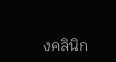งคลินิก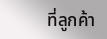ที่ลูกค้า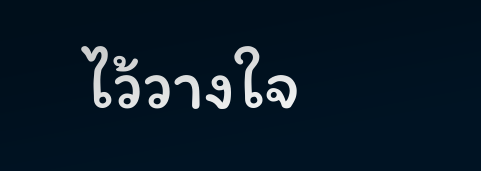ไว้วางใจ